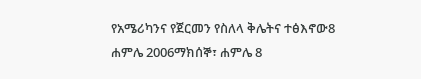የአሜሪካንና የጀርመን የስለላ ቅሌትና ተፅእኖው8 ሐምሌ 2006ማክሰኞ፣ ሐምሌ 8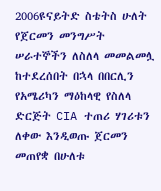2006ዩናይትድ ስቴትስ ሁለት የጀርመን መንግሥት ሠራተኞችን ለስለላ መመልመሏ ከተደረሰበት በኋላ በበርሊን የአሜሪካን ማዕከላዊ የስለላ ድርጅት CIA ተጠሪ ሃገሪቱን ለቀው እንዲወጡ ጀርመን መጠየቋ በሁለቱ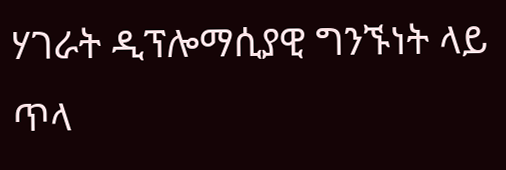ሃገራት ዲፕሎማሲያዊ ግንኙነት ላይ ጥላ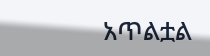አጥልቷል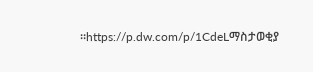።https://p.dw.com/p/1CdeLማስታወቂያ